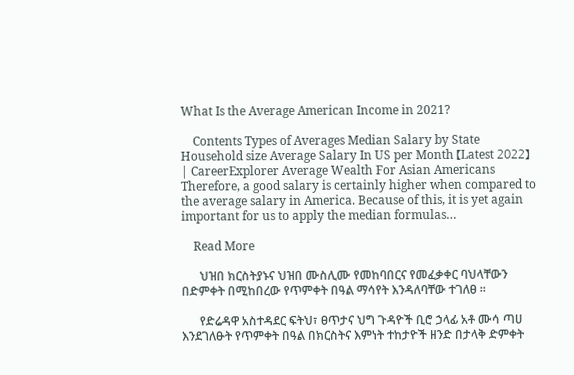What Is the Average American Income in 2021?

    Contents Types of Averages Median Salary by State Household size Average Salary In US per Month 【Latest 2022】 | CareerExplorer Average Wealth For Asian Americans Therefore, a good salary is certainly higher when compared to the average salary in America. Because of this, it is yet again important for us to apply the median formulas…

    Read More

      ህዝበ ክርስትያኑና ህዝበ ሙስሊሙ የመከባበርና የመፈቃቀር ባህላቸውን በድምቀት በሚከበረው የጥምቀት በዓል ማሳየት እንዳለባቸው ተገለፀ ፡፡

      የድሬዳዋ አስተዳደር ፍትህ፣ ፀጥታና ህግ ጉዳዮች ቢሮ ኃላፊ አቶ ሙሳ ጣሀ እንደገለፁት የጥምቀት በዓል በክርስትና እምነት ተከታዮች ዘንድ በታላቅ ድምቀት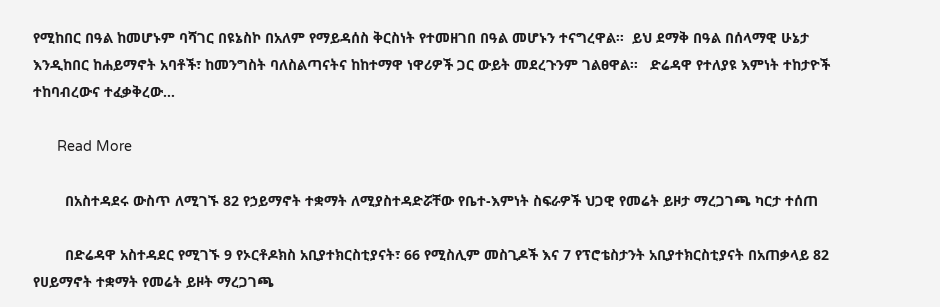የሚከበር በዓል ከመሆኑም ባሻገር በዩኔስኮ በአለም የማይዳሰስ ቅርስነት የተመዘገበ በዓል መሆኑን ተናግረዋል፡፡  ይህ ደማቅ በዓል በሰላማዊ ሁኔታ እንዲከበር ከሐይማኖት አባቶች፣ ከመንግስት ባለስልጣናትና ከከተማዋ ነዋሪዎች ጋር ውይት መደረጉንም ገልፀዋል፡፡   ድሬዳዋ የተለያዩ እምነት ተከታዮች ተከባብረውና ተፈቃቅረው…

      Read More

        በአስተዳደሩ ውስጥ ለሚገኙ 82 የኃይማኖት ተቋማት ለሚያስተዳድሯቸው የቤተ-እምነት ስፍራዎች ህጋዊ የመሬት ይዞታ ማረጋገጫ ካርታ ተሰጠ

        በድሬዳዋ አስተዳደር የሚገኙ 9 የኦርቶዶክስ አቢያተክርስቲያናት፣ 66 የሚስሊም መስጊዶች እና 7 የፕሮቴስታንት አቢያተክርስቲያናት በአጠቃላይ 82 የሀይማኖት ተቋማት የመሬት ይዞት ማረጋገጫ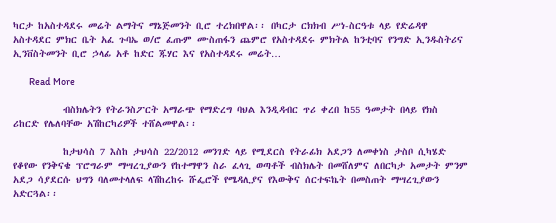ካርታ ከአስተዳደሩ መሬት ልማትና ማኔጅመንት ቢሮ ተረክበዋል፡፡ በካርታ ርክክብ ሥነ-ስርዓቱ ላይ የድሬዳዋ አስተዳደር ምክር ቤት አፈ ጉባኤ ወ/ሮ ፈጡም ሙስጠፋን ጨምሮ የአስተዳደሩ ምክትል ከንቲባና የንግድ ኢንዱስትሪና ኢንቨስትመንት ቢሮ ኃላፊ አቶ ከድር ጁሃር እና የአስተዳደሩ መሬት…

        Read More

          ብስክሌትን የትራንስፖርት አማራጭ የማድረግ ባህል እንዲዳብር ጥሪ ቀረበ ከ55 ዓመታት በላይ የክስ ሪከርድ የሌለባቸው አሽከርካሪዎች ተሸልመዋል፡፡

          ከታህሳስ 7 እስከ ታህሳስ 22/2012 መንገድ ላይ የሚደርስ የትራፊክ አደጋን ለመቀነስ ታስቦ ሲካሄድ የቆየው የንቅናቄ ፕሮግራም ማሣረጊያውን የከተማዋን ስራ ፈላጊ ወጣቶች ብስክሌት በመሸለምና ለበርካታ አመታት ምንም አደጋ ሳያደርሱ ህግን ባለመተላለፍ ላሽከረከሩ ሹፌሮች የሜዳሊያና የእውቅና ሰርተፍኬት በመስጠት ማሣረጊያውን አድርጓል፡፡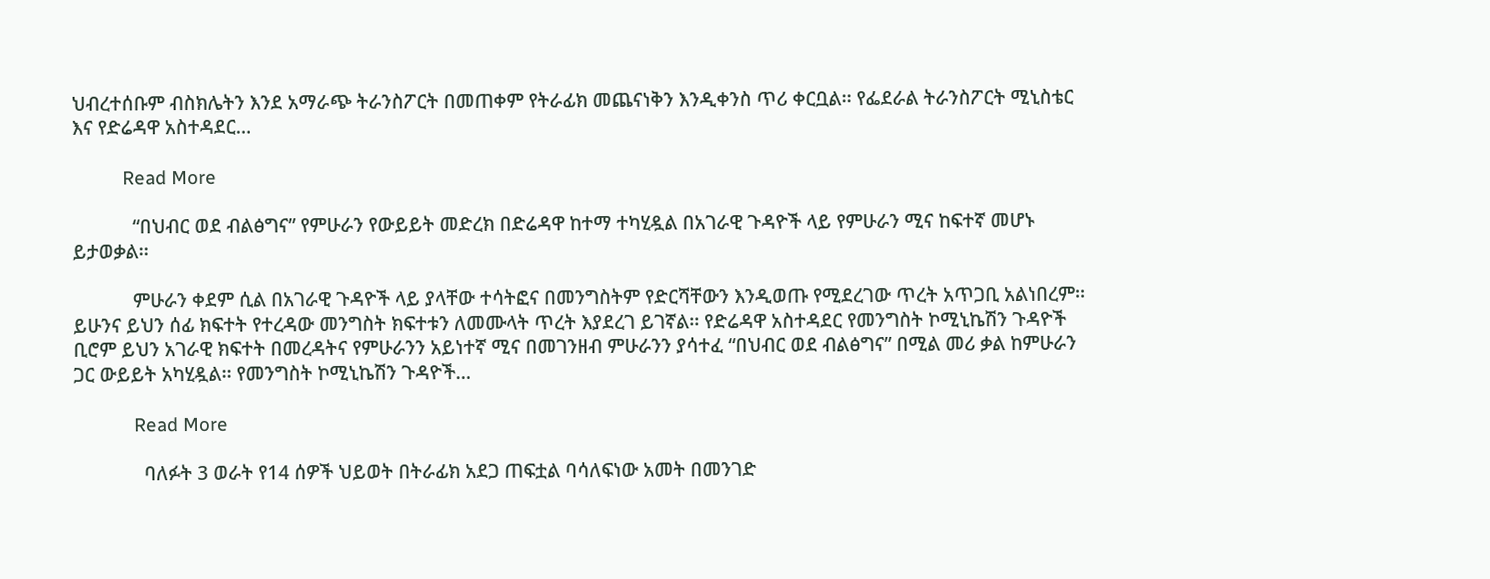ህብረተሰቡም ብስክሌትን እንደ አማራጭ ትራንስፖርት በመጠቀም የትራፊክ መጨናነቅን እንዲቀንስ ጥሪ ቀርቧል፡፡ የፌደራል ትራንስፖርት ሚኒስቴር እና የድሬዳዋ አስተዳደር…

          Read More

            “በህብር ወደ ብልፅግና” የምሁራን የውይይት መድረክ በድሬዳዋ ከተማ ተካሂዷል በአገራዊ ጉዳዮች ላይ የምሁራን ሚና ከፍተኛ መሆኑ ይታወቃል፡፡

            ምሁራን ቀደም ሲል በአገራዊ ጉዳዮች ላይ ያላቸው ተሳትፎና በመንግስትም የድርሻቸውን እንዲወጡ የሚደረገው ጥረት አጥጋቢ አልነበረም፡፡ ይሁንና ይህን ሰፊ ክፍተት የተረዳው መንግስት ክፍተቱን ለመሙላት ጥረት እያደረገ ይገኛል፡፡ የድሬዳዋ አስተዳደር የመንግስት ኮሚኒኬሽን ጉዳዮች ቢሮም ይህን አገራዊ ክፍተት በመረዳትና የምሁራንን አይነተኛ ሚና በመገንዘብ ምሁራንን ያሳተፈ “በህብር ወደ ብልፅግና” በሚል መሪ ቃል ከምሁራን ጋር ውይይት አካሂዷል፡፡ የመንግስት ኮሚኒኬሽን ጉዳዮች…

            Read More

              ባለፉት 3 ወራት የ14 ሰዎች ህይወት በትራፊክ አደጋ ጠፍቷል ባሳለፍነው አመት በመንገድ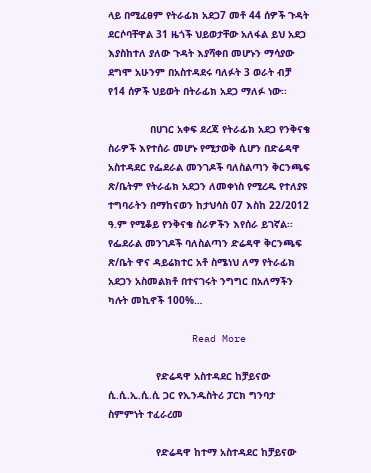ላይ በሚፈፀም የትራፊክ አደጋ7 መቶ 44 ሰዎች ጉዳት ደርሶባቸዋል 31 ዜጎች ህይወታቸው አለፋል ይህ አደጋ እያስከተለ ያለው ጉዳት እያሻቀበ መሆኑን ማሳያው ደግሞ አሁንም በአስተዳደሩ ባለፉት 3 ወራት ብቻ የ14 ሰዎች ህይወት በትራፊክ አደጋ ማለፉ ነው፡፡

              በሀገር አቀፍ ደረጃ የትራፊክ አደጋ የንቅናቄ ስራዎች እየተሰራ መሆኑ የሚታወቅ ሲሆን በድሬዳዋ አስተዳደር የፌደራል መንገዶች ባለስልጣን ቅርንጫፍ ጽ/ቤትም የትራፊክ አደጋን ለመቀነስ የሚረዱ የተለያዩ ተግባራትን በማከናወን ከታህሳስ 07 እስከ 22/2012 ዓ.ም የሚቆይ የንቅናቄ ስራዎችን እየሰራ ይገኛል፡፡ የፌደራል መንገዶች ባለስልጣን ድሬዳዋ ቅርንጫፍ ጽ/ቤት ዋና ዳይሬክተር አቶ ስሜነህ ለማ የትራፊክ አደጋን አስመልክቶ በተናገሩት ንግግር በአለማችን ካሉት መኪኖች 100%…

              Read More

                የድሬዳዋ አስተዳደር ከቻይናው ሲ.ሲ.ኢ.ሲ.ሲ ጋር የኢንዱስትሪ ፓርክ ግንባታ ስምምነት ተፈራረመ

                የድሬዳዋ ከተማ አስተዳደር ከቻይናው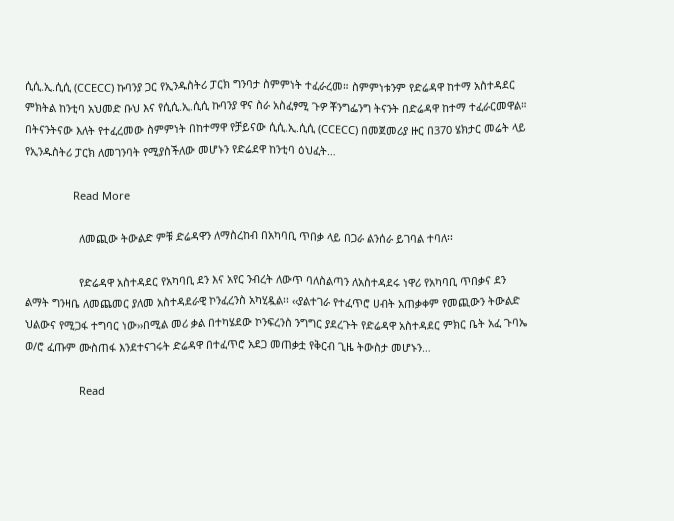ሲሲ.ኢ.ሲሲ (CCECC) ኩባንያ ጋር የኢንዱስትሪ ፓርክ ግንባታ ስምምነት ተፈራረመ። ስምምነቱንም የድሬዳዋ ከተማ አስተዳደር ምክትል ከንቲባ አህመድ ቡህ እና የሲሲ.ኢ.ሲሲ ኩባንያ ዋና ስራ አስፈፃሚ ጉዎ ቾንግፌንግ ትናንት በድሬዳዋ ከተማ ተፈራርመዋል። በትናንትናው እለት የተፈረመው ስምምነት በከተማዋ የቻይናው ሲሲ.ኢ.ሲሲ (CCECC) በመጀመሪያ ዙር በ370 ሄክታር መሬት ላይ የኢንዱስትሪ ፓርክ ለመገንባት የሚያስችለው መሆኑን የድሬደዋ ከንቲባ ዕህፈት…

                Read More

                  ለመጪው ትውልድ ምቹ ድሬዳዋን ለማስረከብ በአካባቢ ጥበቃ ላይ በጋራ ልንሰራ ይገባል ተባለ፡፡

                  የድሬዳዋ አስተዳደር የአካባቢ ደን እና አየር ንብረት ለውጥ ባለስልጣን ለአስተዳደሩ ነዋሪ የአካባቢ ጥበቃና ደን ልማት ግንዛቤ ለመጨመር ያለመ አስተዳደራዊ ኮንፈረንስ አካሂዷል፡፡ ‹‹ያልተገራ የተፈጥሮ ሀብት አጠቃቀም የመጪውን ትውልድ ህልውና የሚጋፋ ተግባር ነው››በሚል መሪ ቃል በተካሄደው ኮንፍረንስ ንግግር ያደረጉት የድሬዳዋ አስተዳደር ምክር ቤት አፈ ጉባኤ ወ/ሮ ፈጡም ሙስጠፋ እንደተናገሩት ድሬዳዋ በተፈጥሮ አደጋ መጠቃቷ የቅርብ ጊዜ ትውስታ መሆኑን…

                  Read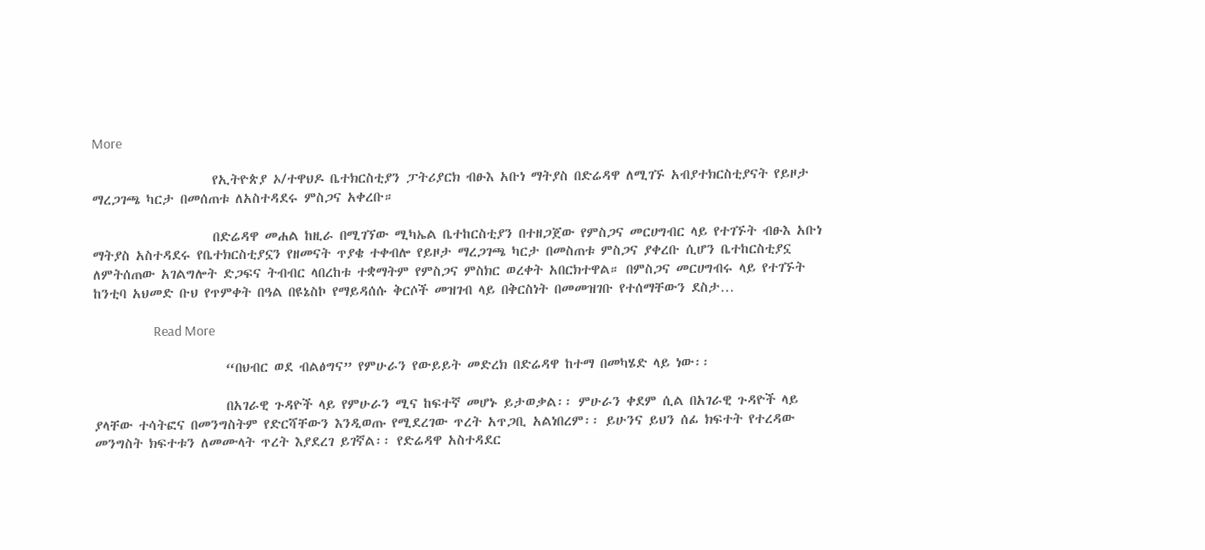More

                    የኢትዮጵያ ኦ/ተዋህዶ ቤተክርስቲያን ፓትሪያርክ ብፁእ አቡነ ማትያስ በድሬዳዋ ለሚገኙ አብያተክርስቲያናት የይዞታ ማረጋገጫ ካርታ በመሰጠቱ ለአስተዳደሩ ምስጋና አቀረቡ።

                    በድሬዳዋ መሐል ከዚራ በሚገኘው ሚካኤል ቤተከርስቲያን በተዘጋጀው የምስጋና መርሀግብር ላይ የተገኙት ብፁእ አቡነ ማትያስ አስተዳደሩ የቤተክርስቲያኗን የዘመናት ጥያቄ ተቀብሎ የይዞታ ማረጋገጫ ካርታ በመስጠቱ ምስጋና ያቀረቡ ሲሆን ቤተከርስቲያኗ ለምትሰጠው አገልግሎት ድጋፍና ትብብር ላበረከቱ ተቋማትም የምስጋና ምስክር ወረቀት አበርክተዋል። በምስጋና መርሀግብሩ ላይ የተገኙት ከንቲባ አህመድ ቡህ የጥምቀት በዓል በዩኔስኮ የማይዳሰሱ ቅርሶች መዝገብ ላይ በቅርስነት በመመዝገቡ የተሰማቸውን ደስታ…

                    Read More

                      “በህብር ወደ ብልፅግና” የምሁራን የውይይት መድረክ በድሬዳዋ ከተማ በመካሄድ ላይ ነው፡፡

                      በአገራዊ ጉዳዮች ላይ የምሁራን ሚና ከፍተኛ መሆኑ ይታወቃል፡፡ ምሁራን ቀደም ሲል በአገራዊ ጉዳዮች ላይ ያላቸው ተሳትፎና በመንግስትም የድርሻቸውን እንዲወጡ የሚደረገው ጥረት አጥጋቢ አልነበረም፡፡ ይሁንና ይህን ሰፊ ክፍተት የተረዳው መንግስት ክፍተቱን ለመሙላት ጥረት እያደረገ ይገኛል፡፡ የድሬዳዋ አስተዳደር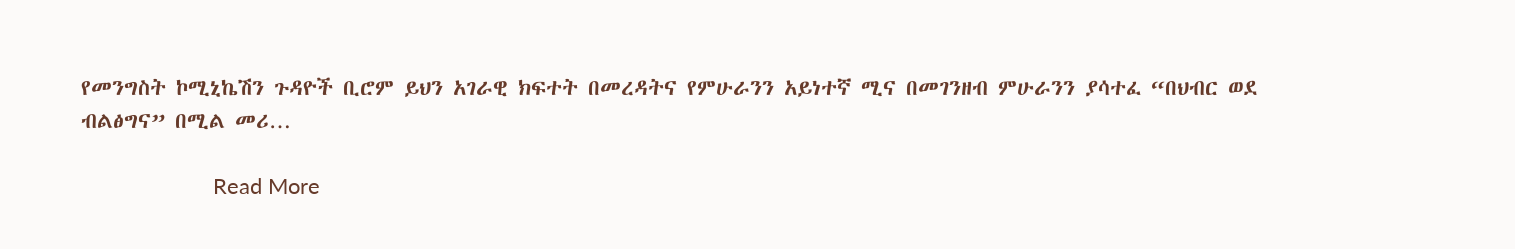የመንግስት ኮሚኒኬሽን ጉዳዮች ቢሮም ይህን አገራዊ ክፍተት በመረዳትና የምሁራንን አይነተኛ ሚና በመገንዘብ ምሁራንን ያሳተፈ “በህብር ወደ ብልፅግና” በሚል መሪ…

                      Read More